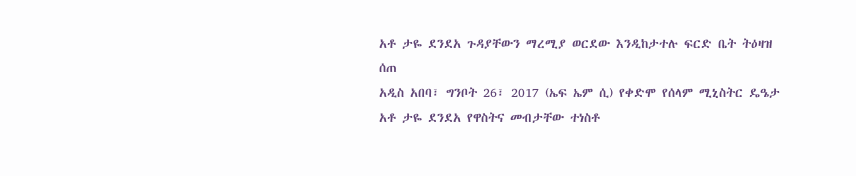አቶ ታዬ ደንደአ ጉዳያቸውን ማረሚያ ወርደው እንዲከታተሉ ፍርድ ቤት ትዕዛዝ ሰጠ
አዲስ አበባ፣ ግንቦት 26፣ 2017 (ኤፍ ኤም ሲ) የቀድሞ የሰላም ሚኒስትር ዴዔታ አቶ ታዬ ደንደአ የዋስትና መብታቸው ተነስቶ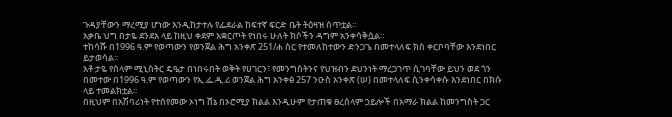ጉዳያቸውን ማረሚያ ሆነው እንዲከታተሉ የፌደራል ከፍተኛ ፍርድ ቤት ትዕዛዝ ሰጥቷል።
አቃቤ ህግ በታዬ ደንደአ ላይ ከዚህ ቀደም አቋርጦት የነበሩ ሁለት ክሶችን ዳግም አንቀሳቅሷል።
ተከሳሹ በ1996 ዓ.ም የወጣውን የወንጀል ሕግ አንቀጽ 251/ሐ ስር የተመለከተውን ድንጋጌ በመተላለፍ ክስ ቀርቦባቸው እንደነበር ይታወሳል፡፡
አቶ ታዬ የሰላም ሚኒስትር ዴዔታ በነበሩበት ወቅት የሀገርን፣ የመንግስትንና የህዝብን ደህንነት ማረጋገጥ ሲገባቸው ይህን ወደ ጎን በመተው በ1996 ዓ.ም የወጣውን የኢ.ፌ.ዲ.ሪ ወንጀል ሕግ አንቀፅ 257 ንዑስ አንቀጽ (ሠ) በመተላለፍ ሲንቀሳቀሱ እንደነበር በክሱ ላይ ተመልክቷል፡፡
በዚህም በአሽባሪነት የተሰየመው ኦነግ ሸኔ በኦሮሚያ ክልል እንዲሁም የታጠቁ ፀረሰላም ኃይሎች በአማራ ክልል ከመንግስት ጋር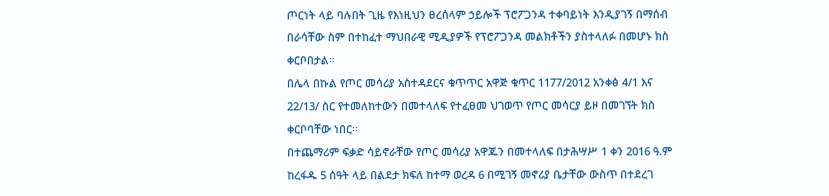ጦርነት ላይ ባሉበት ጊዜ የእነዚህን ፀረሰላም ኃይሎች ፕሮፖጋንዳ ተቀባይነት እንዲያገኝ በማሰብ በራሳቸው ስም በተከፈተ ማህበራዊ ሚዲያዎች የፕሮፖጋንዳ መልክቶችን ያስተላለፉ በመሆኑ ክስ ቀርቦበታል።
በሌላ በኩል የጦር መሳሪያ አስተዳደርና ቁጥጥር አዋጅ ቁጥር 1177/2012 አንቀፅ 4/1 እና 22/13/ ስር የተመለከተውን በመተላለፍ የተፈፀመ ህገወጥ የጦር መሳርያ ይዞ በመገኘት ክስ ቀርቦባቸው ነበር፡፡
በተጨማሪም ፍቃድ ሳይኖራቸው የጦር መሳሪያ አዋጁን በመተላለፍ በታሕሣሥ 1 ቀን 2016 ዓ.ም ከረፋዱ 5 ሰዓት ላይ በልደታ ክፍለ ከተማ ወረዳ 6 በሚገኝ መኖሪያ ቤታቸው ውስጥ በተደረገ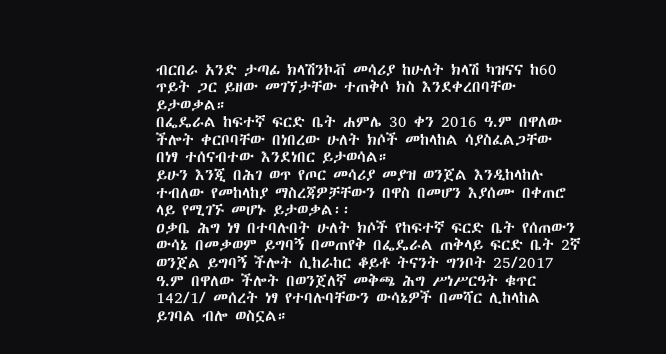ብርበራ አንድ ታጣፊ ክላሽንኮቭ መሳሪያ ከሁለት ክላሽ ካዝናና ከ60 ጥይት ጋር ይዘው መገኘታቸው ተጠቅሶ ክስ እንደቀረበባቸው ይታወቃል።
በፌዴራል ከፍተኛ ፍርድ ቤት ሐምሌ 30 ቀን 2016 ዓ.ም በዋለው ችሎት ቀርቦባቸው በነበረው ሁለት ክሶች መከላከል ሳያስፈልጋቸው በነፃ ተሰናብተው እንደነበር ይታወሳል።
ይሁን እንጂ በሕገ ወጥ የጦር መሳሪያ መያዝ ወንጀል እንዲከላከሉ ተብለው የመከላከያ ማስረጃዎቻቸውን በዋስ በመሆን እያሰሙ በቀጠሮ ላይ የሚገኙ መሆኑ ይታወቃል፡፡
ዐቃቤ ሕግ ነፃ በተባሉበት ሁለት ክሶች የከፍተኛ ፍርድ ቤት የሰጠውን ውሳኔ በመቃወም ይግባኝ በመጠየቅ በፌዴራል ጠቅላይ ፍርድ ቤት 2ኛ ወንጀል ይግባኝ ችሎት ሲከራከር ቆይቶ ትናንት ግንቦት 25/2017 ዓ.ም በዋለው ችሎት በወንጀለኛ መቅጫ ሕግ ሥነሥርዓት ቁጥር 142/1/ መሰረት ነፃ የተባሉባቸውን ውሳኔዎች በመሻር ሊከላከል ይገባል ብሎ ወስኗል።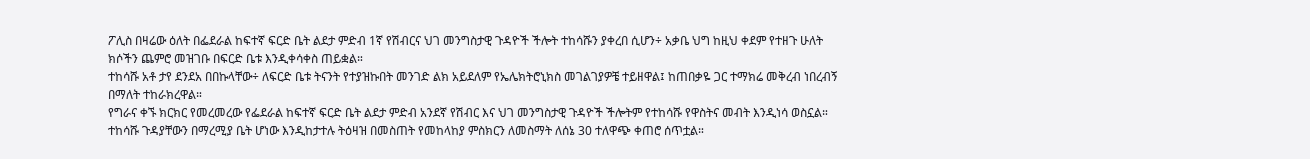ፖሊስ በዛሬው ዕለት በፌደራል ከፍተኛ ፍርድ ቤት ልደታ ምድብ 1ኛ የሽብርና ህገ መንግስታዊ ጉዳዮች ችሎት ተከሳሹን ያቀረበ ሲሆን÷ አቃቤ ህግ ከዚህ ቀደም የተዘጉ ሁለት ክሶችን ጨምሮ መዝገቡ በፍርድ ቤቱ እንዲቀሳቀስ ጠይቋል።
ተከሳሹ አቶ ታየ ደንደአ በበኩላቸው÷ ለፍርድ ቤቱ ትናንት የተያዝኩበት መንገድ ልክ አይደለም የኤሌክትሮኒክስ መገልገያዎቼ ተይዘዋል፤ ከጠበቃዬ ጋር ተማክሬ መቅረብ ነበረብኝ በማለት ተከራክረዋል።
የግራና ቀኙ ክርክር የመረመረው የፌደራል ከፍተኛ ፍርድ ቤት ልደታ ምድብ አንደኛ የሽብር እና ህገ መንግስታዊ ጉዳዮች ችሎትም የተከሳሹ የዋስትና መብት እንዲነሳ ወስኗል።
ተከሳሹ ጉዳያቸውን በማረሚያ ቤት ሆነው እንዲከታተሉ ትዕዛዝ በመስጠት የመከላከያ ምስክርን ለመስማት ለሰኔ 30 ተለዋጭ ቀጠሮ ሰጥቷል።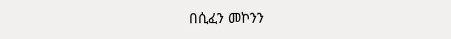በሲፈን መኮንን